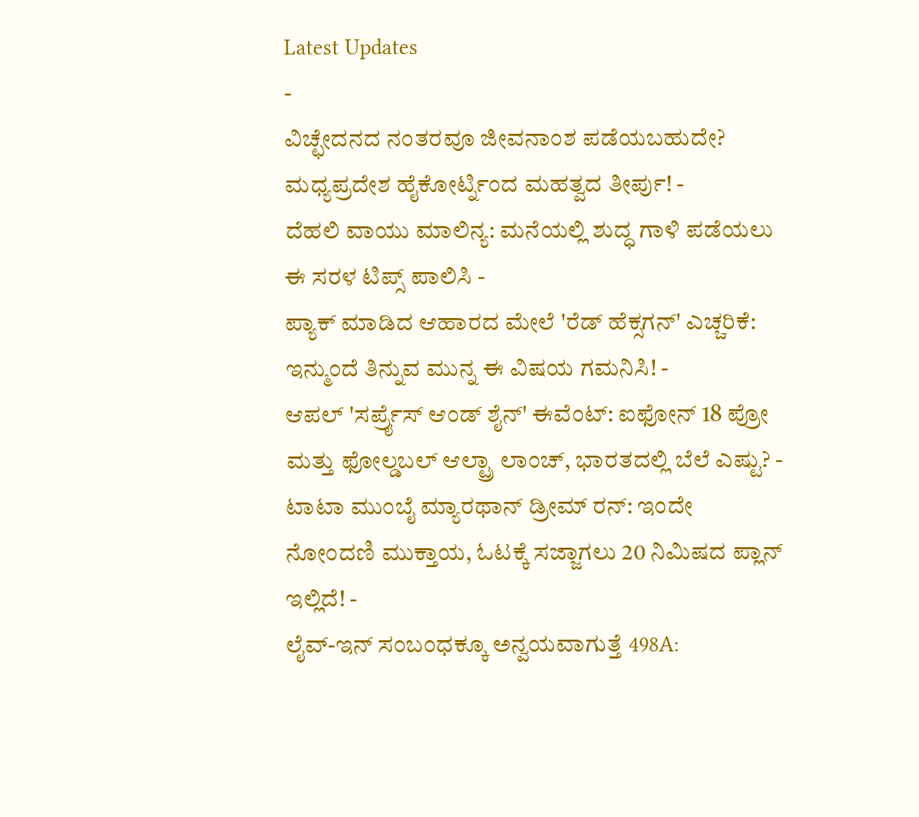Latest Updates
-
ವಿಚ್ಛೇದನದ ನಂತರವೂ ಜೀವನಾಂಶ ಪಡೆಯಬಹುದೇ? ಮಧ್ಯಪ್ರದೇಶ ಹೈಕೋರ್ಟ್ನಿಂದ ಮಹತ್ವದ ತೀರ್ಪು! -
ದೆಹಲಿ ವಾಯು ಮಾಲಿನ್ಯ: ಮನೆಯಲ್ಲಿ ಶುದ್ಧ ಗಾಳಿ ಪಡೆಯಲು ಈ ಸರಳ ಟಿಪ್ಸ್ ಪಾಲಿಸಿ -
ಪ್ಯಾಕ್ ಮಾಡಿದ ಆಹಾರದ ಮೇಲೆ 'ರೆಡ್ ಹೆಕ್ಸಗನ್' ಎಚ್ಚರಿಕೆ: ಇನ್ಮುಂದೆ ತಿನ್ನುವ ಮುನ್ನ ಈ ವಿಷಯ ಗಮನಿಸಿ! -
ಆಪಲ್ 'ಸರ್ಪ್ರೈಸ್ ಆಂಡ್ ಶೈನ್' ಈವೆಂಟ್: ಐಫೋನ್ 18 ಪ್ರೋ ಮತ್ತು ಫೋಲ್ಡಬಲ್ ಆಲ್ಟ್ರಾ ಲಾಂಚ್, ಭಾರತದಲ್ಲಿ ಬೆಲೆ ಎಷ್ಟು? -
ಟಾಟಾ ಮುಂಬೈ ಮ್ಯಾರಥಾನ್ ಡ್ರೀಮ್ ರನ್: ಇಂದೇ ನೋಂದಣಿ ಮುಕ್ತಾಯ, ಓಟಕ್ಕೆ ಸಜ್ಜಾಗಲು 20 ನಿಮಿಷದ ಪ್ಲಾನ್ ಇಲ್ಲಿದೆ! -
ಲೈವ್-ಇನ್ ಸಂಬಂಧಕ್ಕೂ ಅನ್ವಯವಾಗುತ್ತೆ 498A: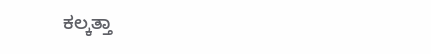ಕಲ್ಕತ್ತಾ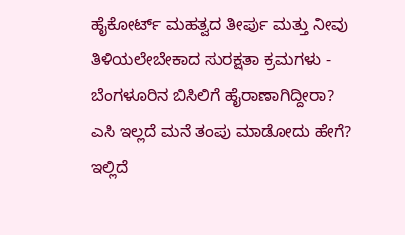ಹೈಕೋರ್ಟ್ ಮಹತ್ವದ ತೀರ್ಪು ಮತ್ತು ನೀವು ತಿಳಿಯಲೇಬೇಕಾದ ಸುರಕ್ಷತಾ ಕ್ರಮಗಳು -
ಬೆಂಗಳೂರಿನ ಬಿಸಿಲಿಗೆ ಹೈರಾಣಾಗಿದ್ದೀರಾ? ಎಸಿ ಇಲ್ಲದೆ ಮನೆ ತಂಪು ಮಾಡೋದು ಹೇಗೆ? ಇಲ್ಲಿದೆ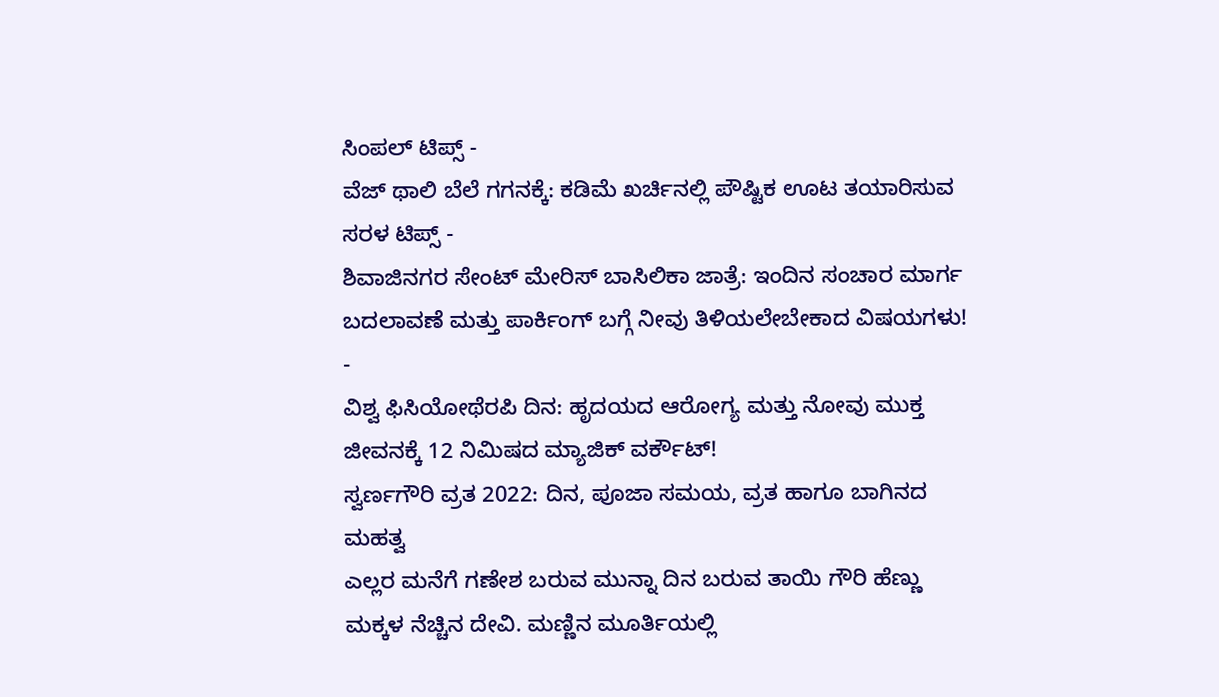ಸಿಂಪಲ್ ಟಿಪ್ಸ್ -
ವೆಜ್ ಥಾಲಿ ಬೆಲೆ ಗಗನಕ್ಕೆ: ಕಡಿಮೆ ಖರ್ಚಿನಲ್ಲಿ ಪೌಷ್ಟಿಕ ಊಟ ತಯಾರಿಸುವ ಸರಳ ಟಿಪ್ಸ್ -
ಶಿವಾಜಿನಗರ ಸೇಂಟ್ ಮೇರಿಸ್ ಬಾಸಿಲಿಕಾ ಜಾತ್ರೆ: ಇಂದಿನ ಸಂಚಾರ ಮಾರ್ಗ ಬದಲಾವಣೆ ಮತ್ತು ಪಾರ್ಕಿಂಗ್ ಬಗ್ಗೆ ನೀವು ತಿಳಿಯಲೇಬೇಕಾದ ವಿಷಯಗಳು! -
ವಿಶ್ವ ಫಿಸಿಯೋಥೆರಪಿ ದಿನ: ಹೃದಯದ ಆರೋಗ್ಯ ಮತ್ತು ನೋವು ಮುಕ್ತ ಜೀವನಕ್ಕೆ 12 ನಿಮಿಷದ ಮ್ಯಾಜಿಕ್ ವರ್ಕೌಟ್!
ಸ್ವರ್ಣಗೌರಿ ವ್ರತ 2022: ದಿನ, ಪೂಜಾ ಸಮಯ, ವ್ರತ ಹಾಗೂ ಬಾಗಿನದ ಮಹತ್ವ
ಎಲ್ಲರ ಮನೆಗೆ ಗಣೇಶ ಬರುವ ಮುನ್ನಾ ದಿನ ಬರುವ ತಾಯಿ ಗೌರಿ ಹೆಣ್ಣು ಮಕ್ಕಳ ನೆಚ್ಚಿನ ದೇವಿ. ಮಣ್ಣಿನ ಮೂರ್ತಿಯಲ್ಲಿ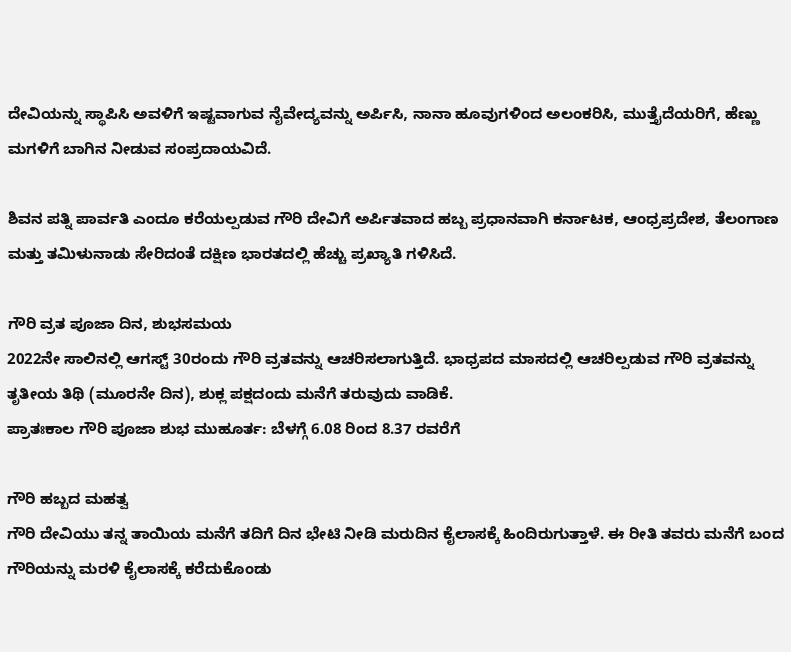ದೇವಿಯನ್ನು ಸ್ಥಾಪಿಸಿ ಅವಳಿಗೆ ಇಷ್ಟವಾಗುವ ನೈವೇದ್ಯವನ್ನು ಅರ್ಪಿಸಿ, ನಾನಾ ಹೂವುಗಳಿಂದ ಅಲಂಕರಿಸಿ, ಮುತ್ತೈದೆಯರಿಗೆ, ಹೆಣ್ಣು ಮಗಳಿಗೆ ಬಾಗಿನ ನೀಡುವ ಸಂಪ್ರದಾಯವಿದೆ.

ಶಿವನ ಪತ್ನಿ ಪಾರ್ವತಿ ಎಂದೂ ಕರೆಯಲ್ಪಡುವ ಗೌರಿ ದೇವಿಗೆ ಅರ್ಪಿತವಾದ ಹಬ್ಬ ಪ್ರಧಾನವಾಗಿ ಕರ್ನಾಟಕ, ಆಂಧ್ರಪ್ರದೇಶ, ತೆಲಂಗಾಣ ಮತ್ತು ತಮಿಳುನಾಡು ಸೇರಿದಂತೆ ದಕ್ಷಿಣ ಭಾರತದಲ್ಲಿ ಹೆಚ್ಚು ಪ್ರಖ್ಯಾತಿ ಗಳಿಸಿದೆ.

ಗೌರಿ ವ್ರತ ಪೂಜಾ ದಿನ, ಶುಭಸಮಯ
2022ನೇ ಸಾಲಿನಲ್ಲಿ ಆಗಸ್ಟ್ 30ರಂದು ಗೌರಿ ವ್ರತವನ್ನು ಆಚರಿಸಲಾಗುತ್ತಿದೆ. ಭಾಧ್ರಪದ ಮಾಸದಲ್ಲಿ ಆಚರಿಲ್ಪಡುವ ಗೌರಿ ವ್ರತವನ್ನು ತೃತೀಯ ತಿಥಿ (ಮೂರನೇ ದಿನ), ಶುಕ್ಲ ಪಕ್ಷದಂದು ಮನೆಗೆ ತರುವುದು ವಾಡಿಕೆ.
ಪ್ರಾತಃಕಾಲ ಗೌರಿ ಪೂಜಾ ಶುಭ ಮುಹೂರ್ತ: ಬೆಳಗ್ಗೆ 6.08 ರಿಂದ 8.37 ರವರೆಗೆ

ಗೌರಿ ಹಬ್ಬದ ಮಹತ್ವ
ಗೌರಿ ದೇವಿಯು ತನ್ನ ತಾಯಿಯ ಮನೆಗೆ ತದಿಗೆ ದಿನ ಭೇಟಿ ನೀಡಿ ಮರುದಿನ ಕೈಲಾಸಕ್ಕೆ ಹಿಂದಿರುಗುತ್ತಾಳೆ. ಈ ರೀತಿ ತವರು ಮನೆಗೆ ಬಂದ ಗೌರಿಯನ್ನು ಮರಳಿ ಕೈಲಾಸಕ್ಕೆ ಕರೆದುಕೊಂಡು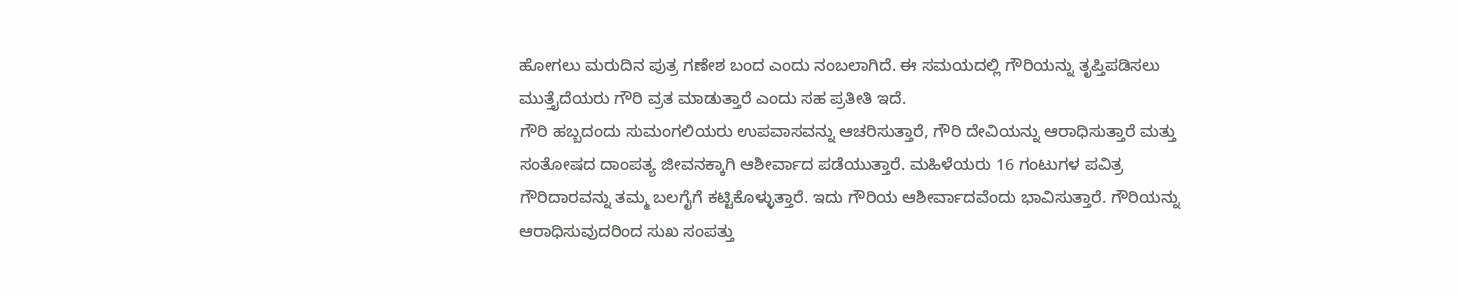ಹೋಗಲು ಮರುದಿನ ಪುತ್ರ ಗಣೇಶ ಬಂದ ಎಂದು ನಂಬಲಾಗಿದೆ. ಈ ಸಮಯದಲ್ಲಿ ಗೌರಿಯನ್ನು ತೃಪ್ತಿಪಡಿಸಲು ಮುತ್ತೈದೆಯರು ಗೌರಿ ವ್ರತ ಮಾಡುತ್ತಾರೆ ಎಂದು ಸಹ ಪ್ರತೀತಿ ಇದೆ.
ಗೌರಿ ಹಬ್ಬದಂದು ಸುಮಂಗಲಿಯರು ಉಪವಾಸವನ್ನು ಆಚರಿಸುತ್ತಾರೆ, ಗೌರಿ ದೇವಿಯನ್ನು ಆರಾಧಿಸುತ್ತಾರೆ ಮತ್ತು ಸಂತೋಷದ ದಾಂಪತ್ಯ ಜೀವನಕ್ಕಾಗಿ ಆಶೀರ್ವಾದ ಪಡೆಯುತ್ತಾರೆ. ಮಹಿಳೆಯರು 16 ಗಂಟುಗಳ ಪವಿತ್ರ ಗೌರಿದಾರವನ್ನು ತಮ್ಮ ಬಲಗೈಗೆ ಕಟ್ಟಿಕೊಳ್ಳುತ್ತಾರೆ. ಇದು ಗೌರಿಯ ಆಶೀರ್ವಾದವೆಂದು ಭಾವಿಸುತ್ತಾರೆ. ಗೌರಿಯನ್ನು ಆರಾಧಿಸುವುದರಿಂದ ಸುಖ ಸಂಪತ್ತು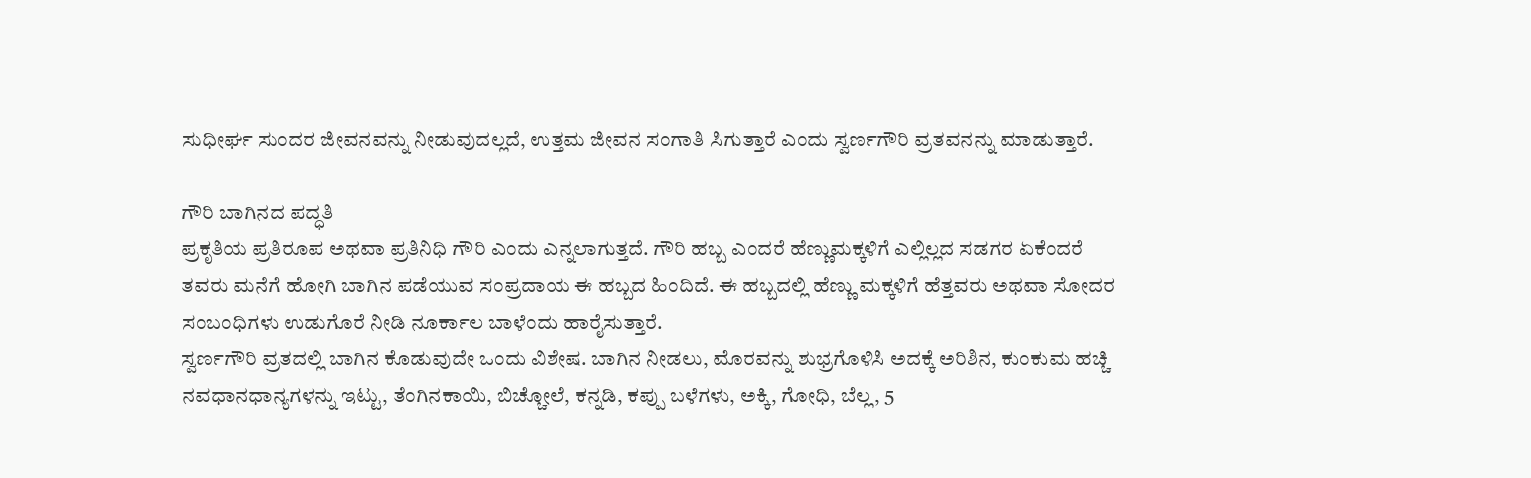ಸುಧೀರ್ಘ ಸುಂದರ ಜೀವನವನ್ನು ನೀಡುವುದಲ್ಲದೆ, ಉತ್ತಮ ಜೀವನ ಸಂಗಾತಿ ಸಿಗುತ್ತಾರೆ ಎಂದು ಸ್ವರ್ಣಗೌರಿ ವ್ರತವನನ್ನು ಮಾಡುತ್ತಾರೆ.

ಗೌರಿ ಬಾಗಿನದ ಪದ್ಧತಿ
ಪ್ರಕೃತಿಯ ಪ್ರತಿರೂಪ ಅಥವಾ ಪ್ರತಿನಿಧಿ ಗೌರಿ ಎಂದು ಎನ್ನಲಾಗುತ್ತದೆ. ಗೌರಿ ಹಬ್ಬ ಎಂದರೆ ಹೆಣ್ಣುಮಕ್ಕಳಿಗೆ ಎಲ್ಲಿಲ್ಲದ ಸಡಗರ ಏಕೆಂದರೆ ತವರು ಮನೆಗೆ ಹೋಗಿ ಬಾಗಿನ ಪಡೆಯುವ ಸಂಪ್ರದಾಯ ಈ ಹಬ್ಬದ ಹಿಂದಿದೆ. ಈ ಹಬ್ಬದಲ್ಲಿ ಹೆಣ್ಣು ಮಕ್ಕಳಿಗೆ ಹೆತ್ತವರು ಅಥವಾ ಸೋದರ ಸಂಬಂಧಿಗಳು ಉಡುಗೊರೆ ನೀಡಿ ನೂರ್ಕಾಲ ಬಾಳೆಂದು ಹಾರೈಸುತ್ತಾರೆ.
ಸ್ವರ್ಣಗೌರಿ ವ್ರತದಲ್ಲಿ ಬಾಗಿನ ಕೊಡುವುದೇ ಒಂದು ವಿಶೇಷ. ಬಾಗಿನ ನೀಡಲು, ಮೊರವನ್ನು ಶುಭ್ರಗೊಳಿಸಿ ಅದಕ್ಕೆ ಅರಿಶಿನ, ಕುಂಕುಮ ಹಚ್ಚಿ ನವಧಾನಧಾನ್ಯಗಳನ್ನು ಇಟ್ಟು, ತೆಂಗಿನಕಾಯಿ, ಬಿಚ್ಚೋಲೆ, ಕನ್ನಡಿ, ಕಪ್ಪು ಬಳೆಗಳು, ಅಕ್ಕಿ, ಗೋಧಿ, ಬೆಲ್ಲ, 5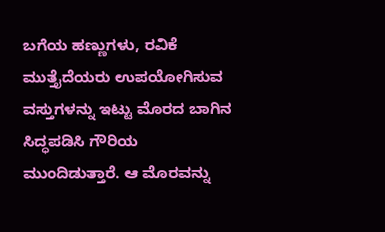ಬಗೆಯ ಹಣ್ಣುಗಳು, ರವಿಕೆ ಮುತ್ತೈದೆಯರು ಉಪಯೋಗಿಸುವ ವಸ್ತುಗಳನ್ನು ಇಟ್ಟು ಮೊರದ ಬಾಗಿನ ಸಿದ್ಧಪಡಿಸಿ ಗೌರಿಯ ಮುಂದಿಡುತ್ತಾರೆ. ಆ ಮೊರವನ್ನು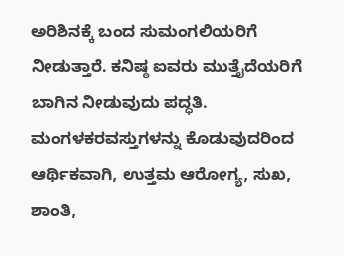ಅರಿಶಿನಕ್ಕೆ ಬಂದ ಸುಮಂಗಲಿಯರಿಗೆ ನೀಡುತ್ತಾರೆ. ಕನಿಷ್ಠ ಐವರು ಮುತ್ತೈದೆಯರಿಗೆ ಬಾಗಿನ ನೀಡುವುದು ಪದ್ಧತಿ.
ಮಂಗಳಕರವಸ್ತುಗಳನ್ನು ಕೊಡುವುದರಿಂದ ಆರ್ಥಿಕವಾಗಿ, ಉತ್ತಮ ಆರೋಗ್ಯ, ಸುಖ, ಶಾಂತಿ,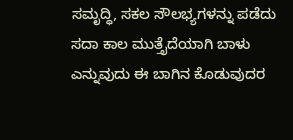ಸಮೃದ್ಧಿ, ಸಕಲ ಸೌಲಭ್ಯಗಳನ್ನು ಪಡೆದು ಸದಾ ಕಾಲ ಮುತ್ತೈದೆಯಾಗಿ ಬಾಳು ಎನ್ನುವುದು ಈ ಬಾಗಿನ ಕೊಡುವುದರ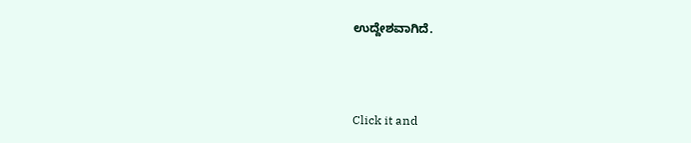ಉದ್ದೇಶವಾಗಿದೆ.



Click it and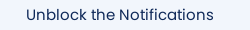Unblock the Notifications